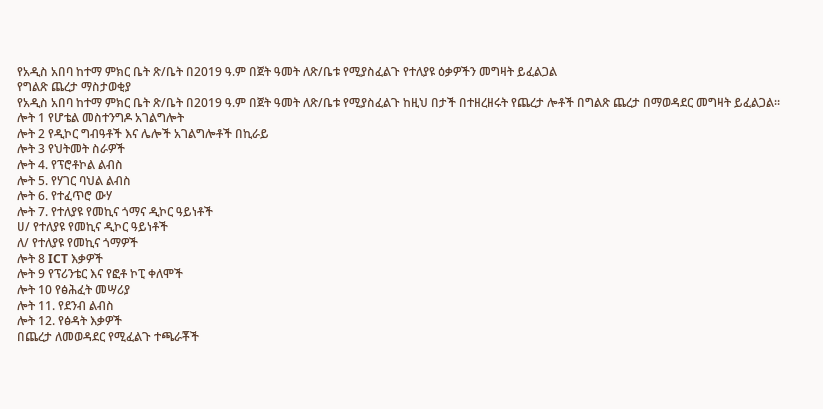የአዲስ አበባ ከተማ ምክር ቤት ጽ/ቤት በ2019 ዓ.ም በጀት ዓመት ለጽ/ቤቱ የሚያስፈልጉ የተለያዩ ዕቃዎችን መግዛት ይፈልጋል
የግልጽ ጨረታ ማስታወቂያ
የአዲስ አበባ ከተማ ምክር ቤት ጽ/ቤት በ2019 ዓ.ም በጀት ዓመት ለጽ/ቤቱ የሚያስፈልጉ ከዚህ በታች በተዘረዘሩት የጨረታ ሎቶች በግልጽ ጨረታ በማወዳደር መግዛት ይፈልጋል።
ሎት 1 የሆቴል መስተንግዶ አገልግሎት
ሎት 2 የዲኮር ግብዓቶች እና ሌሎች አገልግሎቶች በኪራይ
ሎት 3 የህትመት ስራዎች
ሎት 4. የፕሮቶኮል ልብስ
ሎት 5. የሃገር ባህል ልብስ
ሎት 6. የተፈጥሮ ውሃ
ሎት 7. የተለያዩ የመኪና ጎማና ዲኮር ዓይነቶች
ሀ/ የተለያዩ የመኪና ዲኮር ዓይነቶች
ለ/ የተለያዩ የመኪና ጎማዎች
ሎት 8 ICT እቃዎች
ሎት 9 የፕሪንቴር እና የፎቶ ኮፒ ቀለሞች
ሎት 10 የፅሕፈት መሣሪያ
ሎት 11. የደንብ ልብስ
ሎት 12. የፅዳት እቃዎች
በጨረታ ለመወዳደር የሚፈልጉ ተጫራቾች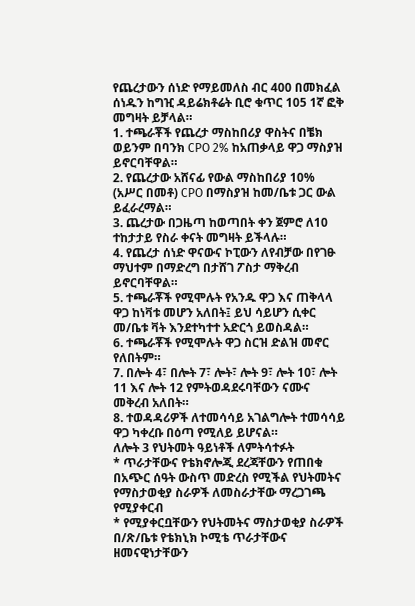የጨረታውን ሰነድ የማይመለስ ብር 400 በመክፈል ሰነዱን ከግዢ ዳይሬክቶሬት ቢሮ ቁጥር 105 1ኛ ፎቅ መግዛት ይቻላል።
1. ተጫራቾች የጨረታ ማስከበሪያ ዋስትና በቼክ ወይንም በባንክ CPO 2% ከአጠቃላይ ዋጋ ማስያዝ ይኖርባቸዋል።
2. የጨረታው አሸናፊ የውል ማስከበሪያ 10% (አሥር በመቶ) CPO በማስያዝ ከመ/ቤቱ ጋር ውል ይፈራረማል።
3. ጨረታው በጋዜጣ ከወጣበት ቀን ጀምሮ ለ10 ተከታታይ የስራ ቀናት መግዛት ይችላሉ።
4. የጨረታ ሰነድ ዋናውና ኮፒውን ለየብቻው በየገፁ ማህተም በማድረግ በታሸገ ፖስታ ማቅረብ ይኖርባቸዋል።
5. ተጫራቾች የሚሞሉት የአንዱ ዋጋ እና ጠቅላላ ዋጋ ከነቫቱ መሆን አለበት፤ ይህ ሳይሆን ሲቀር መ/ቤቱ ቫት እንደተካተተ አድርጎ ይወስዳል።
6. ተጫራቾች የሚሞሉት ዋጋ ስርዝ ድልዝ መኖር የለበትም።
7. በሎት 4፣ በሎት 7፣ ሎት፣ ሎት 9፣ ሎት 10፣ ሎት 11 እና ሎት 12 የምትወዳደሩባቸውን ናሙና መቅረብ አለበት።
8. ተወዳዳሪዎች ለተመሳሳይ አገልግሎት ተመሳሳይ ዋጋ ካቀረቡ በዕጣ የሚለይ ይሆናል።
ለሎት 3 የህትመት ዓይነቶች ለምትሳተፉት
* ጥራታቸውና የቴክኖሎጂ ደረጃቸውን የጠበቁ በአጭር ሰዓት ውስጥ መድረስ የሚችል የህትመትና የማስታወቂያ ስራዎች ለመስራታቸው ማረጋገጫ የሚያቀርብ
* የሚያቀርቧቸውን የህትመትና ማስታወቂያ ስራዎች በ/ጽ/ቤቱ የቴክኒክ ኮሚቴ ጥራታቸውና ዘመናዊነታቸውን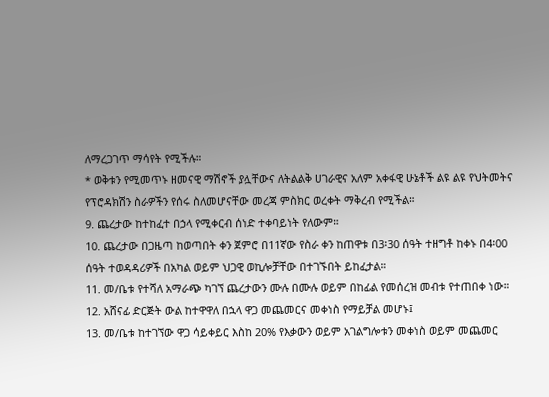ለማረጋገጥ ማሳየት የሚችሉ።
* ወቅቱን የሚመጥኑ ዘመናዊ ማሽኖች ያሏቸውና ለትልልቅ ሀገራዊና አለም አቀፋዊ ሁኔቶች ልዩ ልዩ የህትመትና የፕሮዳክሽን ስራዎችን የሰሩ ስለመሆናቸው መረጃ ምስክር ወረቀት ማቅረብ የሚችል።
9. ጨረታው ከተከፈተ በኃላ የሚቀርብ ሰነድ ተቀባይነት የለውም።
10. ጨረታው በጋዜጣ ከወጣበት ቀን ጀምሮ በ11ኛው የስራ ቀን ከጠዋቱ በ3፡30 ሰዓት ተዘግቶ ከቀኑ በ4፡00 ሰዓት ተወዳዳሪዎች በአካል ወይም ህጋዊ ወኪሎቻቸው በተገኙበት ይከፈታል።
11. መ/ቤቱ የተሻለ አማራጭ ካገኘ ጨረታውን ሙሉ በሙሉ ወይም በከፊል የመሰረዝ መብቱ የተጠበቀ ነው።
12. አሸናፊ ድርጅት ውል ከተዋዋለ በኋላ ዋጋ መጨመርና መቀነስ የማይቻል መሆኑ፤
13. መ/ቤቱ ከተገኘው ዋጋ ሳይቀይር እስከ 20% የእቃውን ወይም አገልግሎቱን መቀነስ ወይም መጨመር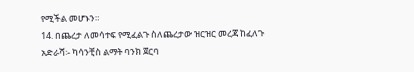የሚችል መሆኑን።
14. በጨረታ ለመሳተፍ የሚፈልጉ ስለጨረታው ዝርዝር መረጃ ከፈለጉ
አድራሻ፡- ካሳንቺስ ልማት ባንክ ጀርባ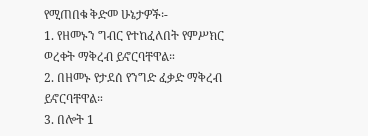የሚጠበቁ ቅድመ ሁኔታዎች፡-
1. የዘመኑን ግብር የተከፈለበት የምሥክር ወረቀት ማቅረብ ይኖርባቸዋል።
2. በዘመኑ የታደሰ የንግድ ፈቃድ ማቅረብ ይኖርባቸዋል።
3. በሎት 1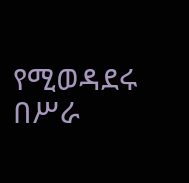የሚወዳደሩ በሥራ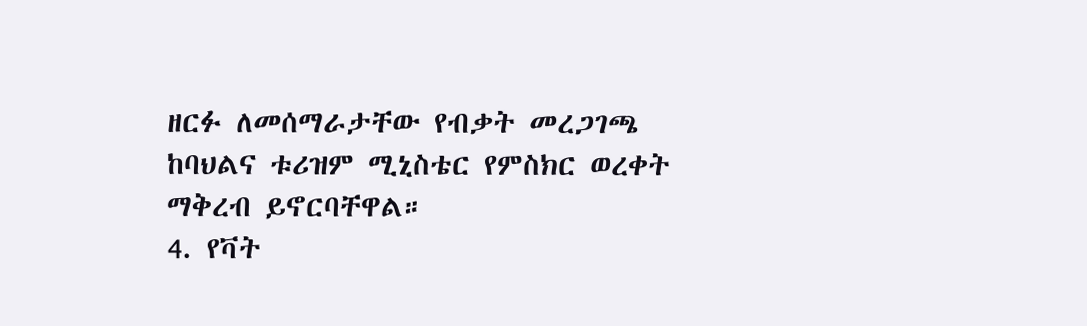ዘርፉ ለመሰማራታቸው የብቃት መረጋገጫ ከባህልና ቱሪዝም ሚኒስቴር የምስክር ወረቀት ማቅረብ ይኖርባቸዋል።
4. የቫት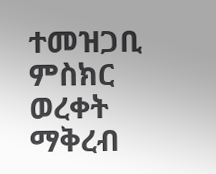ተመዝጋቢ ምስክር ወረቀት ማቅረብ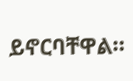ይኖርባቸዋል።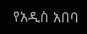የአዲስ አበባ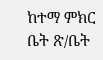ከተማ ምክር ቤት ጽ/ቤት